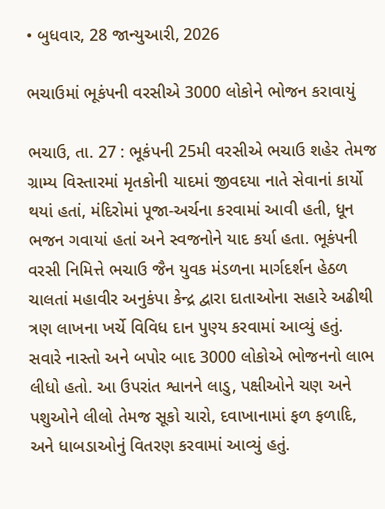• બુધવાર, 28 જાન્યુઆરી, 2026

ભચાઉમાં ભૂકંપની વરસીએ 3000 લોકોને ભોજન કરાવાયું

ભચાઉ, તા. 27 : ભૂકંપની 25મી વરસીએ ભચાઉ શહેર તેમજ ગ્રામ્ય વિસ્તારમાં મૃતકોની યાદમાં જીવદયા નાતે સેવાનાં કાર્યો થયાં હતાં, મંદિરોમાં પૂજા-અર્ચના કરવામાં આવી હતી, ધૂન ભજન ગવાયાં હતાં અને સ્વજનોને યાદ કર્યા હતા. ભૂકંપની વરસી નિમિત્તે ભચાઉ જૈન યુવક મંડળના માર્ગદર્શન હેઠળ ચાલતાં મહાવીર અનુકંપા કેન્દ્ર દ્વારા દાતાઓના સહારે અઢીથી ત્રણ લાખના ખર્ચે વિવિધ દાન પુણ્ય કરવામાં આવ્યું હતું.  સવારે નાસ્તો અને બપોર બાદ 3000 લોકોએ ભોજનનો લાભ લીધો હતો. આ ઉપરાંત શ્વાનને લાડુ, પક્ષીઓને ચણ અને પશુઓને લીલો તેમજ સૂકો ચારો, દવાખાનામાં ફળ ફળાદિ, અને ધાબડાઓનું વિતરણ કરવામાં આવ્યું હતું.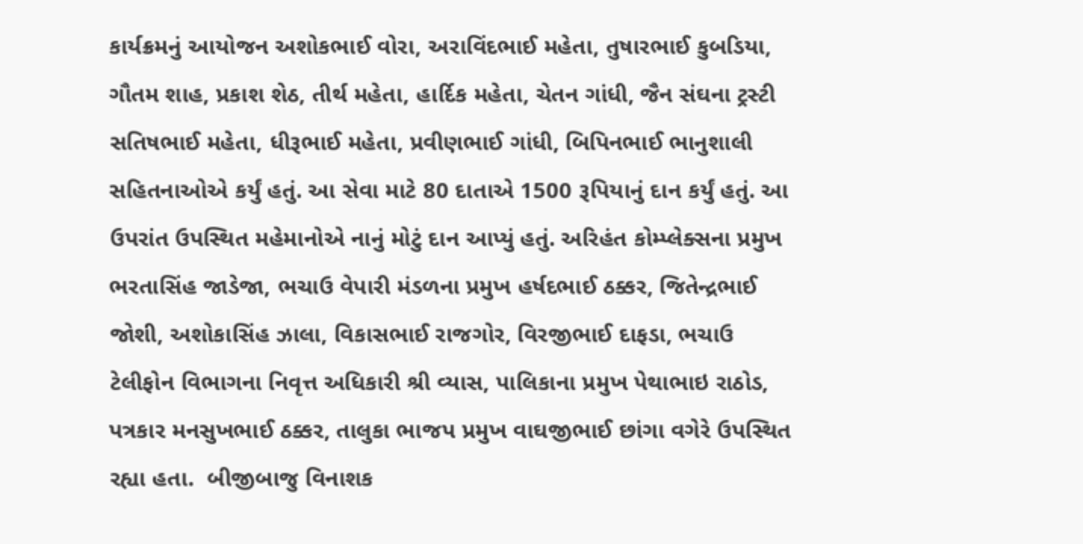કાર્યક્રમનું આયોજન અશોકભાઈ વોરા, અરાવિંદભાઈ મહેતા, તુષારભાઈ કુબડિયા, ગૌતમ શાહ, પ્રકાશ શેઠ, તીર્થ મહેતા, હાર્દિક મહેતા, ચેતન ગાંધી, જૈન સંઘના ટ્રસ્ટી સતિષભાઈ મહેતા, ધીરૂભાઈ મહેતા, પ્રવીણભાઈ ગાંધી, બિપિનભાઈ ભાનુશાલી સહિતનાઓએ કર્યું હતું. આ સેવા માટે 80 દાતાએ 1500 રૂપિયાનું દાન કર્યું હતું. આ ઉપરાંત ઉપસ્થિત મહેમાનોએ નાનું મોટું દાન આપ્યું હતું. અરિહંત કોમ્પ્લેક્સના પ્રમુખ ભરતાસિંહ જાડેજા, ભચાઉ વેપારી મંડળના પ્રમુખ હર્ષદભાઈ ઠક્કર, જિતેન્દ્રભાઈ જોશી, અશોકાસિંહ ઝાલા, વિકાસભાઈ રાજગોર, વિરજીભાઈ દાફડા, ભચાઉ ટેલીફોન વિભાગના નિવૃત્ત અધિકારી શ્રી વ્યાસ, પાલિકાના પ્રમુખ પેથાભાઇ રાઠોડ, પત્રકાર મનસુખભાઈ ઠક્કર, તાલુકા ભાજપ પ્રમુખ વાઘજીભાઈ છાંગા વગેરે ઉપસ્થિત રહ્યા હતા.  બીજીબાજુ વિનાશક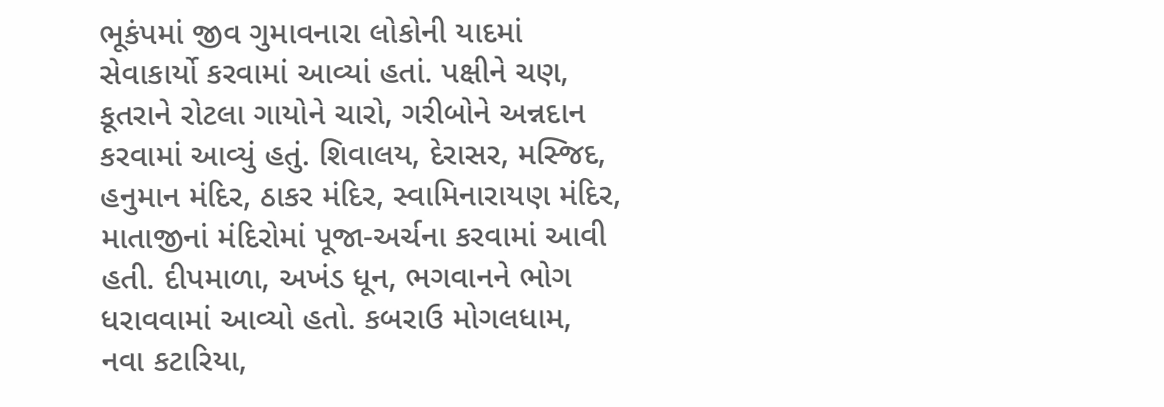ભૂકંપમાં જીવ ગુમાવનારા લોકોની યાદમાં સેવાકાર્યો કરવામાં આવ્યાં હતાં. પક્ષીને ચણ, કૂતરાને રોટલા ગાયોને ચારો, ગરીબોને અન્નદાન કરવામાં આવ્યું હતું. શિવાલય, દેરાસર, મસ્જિદ, હનુમાન મંદિર, ઠાકર મંદિર, સ્વામિનારાયણ મંદિર, માતાજીનાં મંદિરોમાં પૂજા-અર્ચના કરવામાં આવી હતી. દીપમાળા, અખંડ ધૂન, ભગવાનને ભોગ ધરાવવામાં આવ્યો હતો. કબરાઉ મોગલધામ, નવા કટારિયા,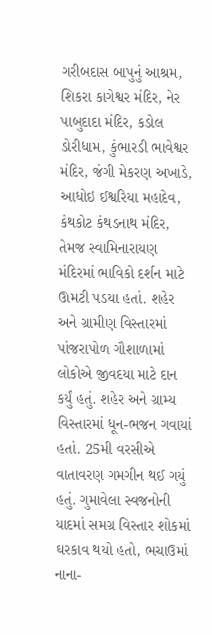ગરીબદાસ બાપુનું આશ્રમ, શિકરા કાગેશ્વર મંદિર, નેર પાબુદાદા મંદિર, કડોલ ડોરીધામ, કુંભારડી ભાવેશ્વર મંદિર, જંગી મેકરણ અખાડે, આધોઇ ઈશ્વરિયા મહાદેવ, કંથકોટ કંથડનાથ મંદિર, તેમજ સ્વામિનારાયણ મંદિરમાં ભાવિકો દર્શન માટે ઊમટી પડયા હતાં. શહેર અને ગ્રામીણ વિસ્તારમાં પાંજરાપોળ ગૌશાળામાં લોકોએ જીવદયા માટે દાન કર્યું હતું. શહેર અને ગ્રામ્ય વિસ્તારમાં ધૂન-ભજન ગવાયાં હતાં. 25મી વરસીએ વાતાવરણ ગમગીન થઈ ગયું હતું. ગુમાવેલા સ્વજનોની યાદમાં સમગ્ર વિસ્તાર શોકમાં ઘરકાવ થયો હતો, ભચાઉમાં નાના-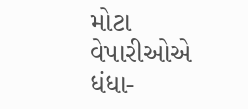મોટા વેપારીઓએ ધંધા-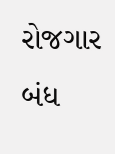રોજગાર બંધ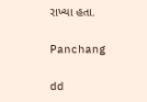રાખ્યા હતા.

Panchang

dd